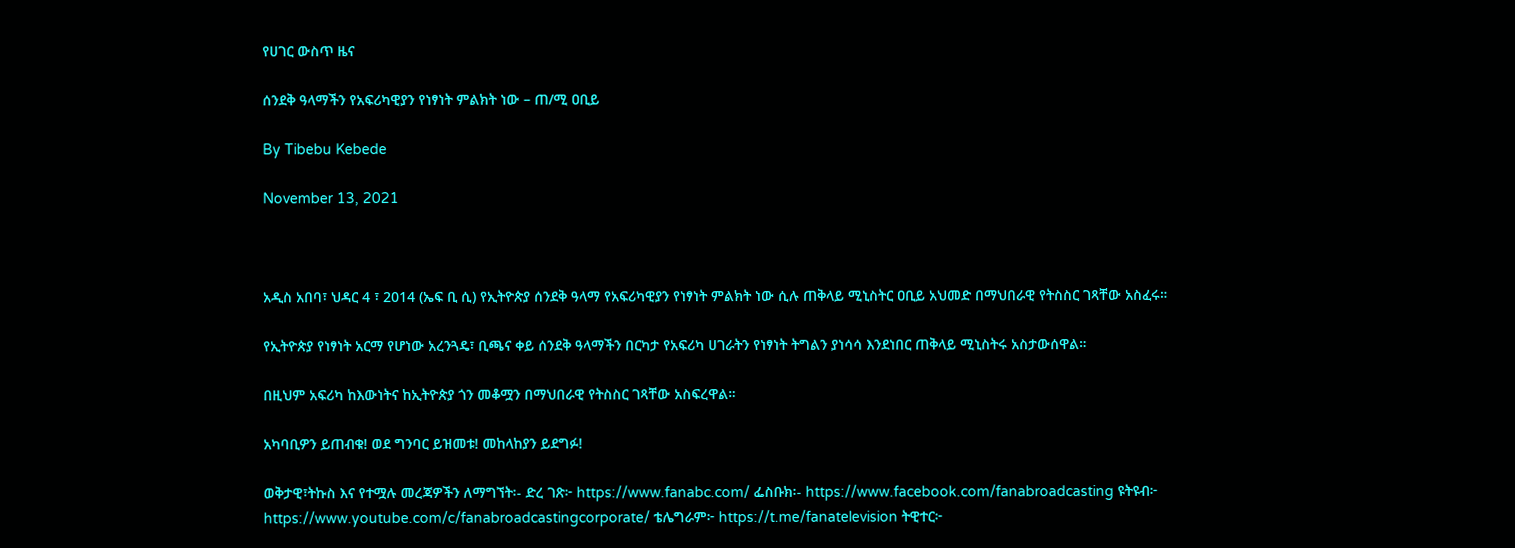የሀገር ውስጥ ዜና

ሰንደቅ ዓላማችን የአፍሪካዊያን የነፃነት ምልክት ነው – ጠ/ሚ ዐቢይ

By Tibebu Kebede

November 13, 2021



አዲስ አበባ፣ ህዳር 4 ፣ 2014 (ኤፍ ቢ ሲ) የኢትዮጵያ ሰንደቅ ዓላማ የአፍሪካዊያን የነፃነት ምልክት ነው ሲሉ ጠቅላይ ሚኒስትር ዐቢይ አህመድ በማህበራዊ የትስስር ገጻቸው አስፈሩ።

የኢትዮጵያ የነፃነት አርማ የሆነው አረንጓዴ፣ ቢጫና ቀይ ሰንደቅ ዓላማችን በርካታ የአፍሪካ ሀገራትን የነፃነት ትግልን ያነሳሳ እንደነበር ጠቅላይ ሚኒስትሩ አስታውሰዋል።

በዚህም አፍሪካ ከእውነትና ከኢትዮጵያ ጎን መቆሟን በማህበራዊ የትስስር ገጻቸው አስፍረዋል።

አካባቢዎን ይጠብቁ! ወደ ግንባር ይዝመቱ! መከላከያን ይደግፉ!

ወቅታዊ፣ትኩስ እና የተሟሉ መረጃዎችን ለማግኘት፡- ድረ ገጽ፦ https://www.fanabc.com/ ፌስቡክ፡- https://www.facebook.com/fanabroadcasting ዩትዩብ፦ https://www.youtube.com/c/fanabroadcastingcorporate/ ቴሌግራም፦ https://t.me/fanatelevision ትዊተር፦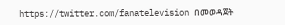https://twitter.com/fanatelevision በመወዳጀት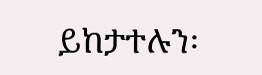ይከታተሉን፡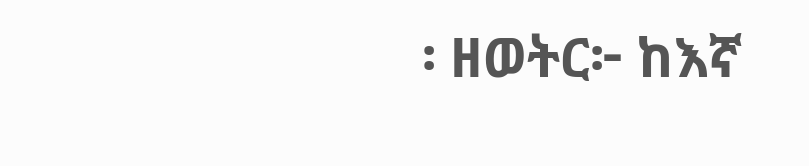፡ ዘወትር፦ ከእኛ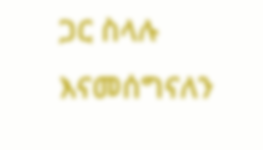ጋር ስላሉ እናመሰግናለን